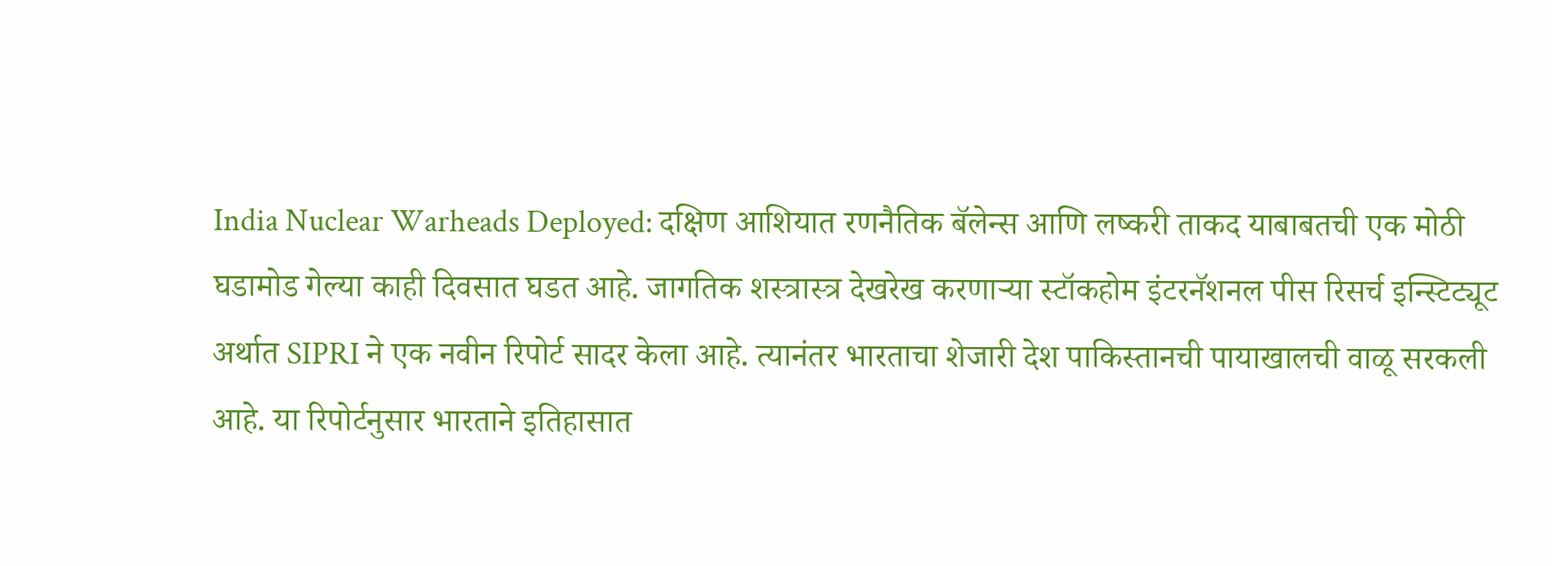India Nuclear Warheads Deployed: दक्षिण आशियात रणनैतिक बॅलेन्स आणि लष्करी ताकद याबाबतची एक मोठी घडामोड गेल्या काही दिवसात घडत आहे. जागतिक शस्त्रास्त्र देखरेख करणाऱ्या स्टॉकहोम इंटरनॅशनल पीस रिसर्च इन्स्टिट्यूट अर्थात SIPRI ने एक नवीन रिपोर्ट सादर केला आहे. त्यानंतर भारताचा शेजारी देश पाकिस्तानची पायाखालची वाळू सरकली आहे. या रिपोर्टनुसार भारताने इतिहासात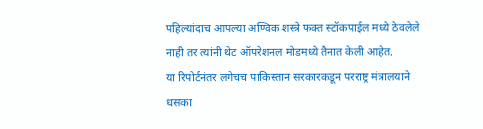पहिल्यांदाच आपल्या अण्विक शस्त्रे फक्त स्टॉकपाईल मध्ये ठेवलेले नाही तर त्यांनी थेट ऑपरेशनल मोडमध्ये तैनात केली आहेत.
या रिपोर्टनंतर लगेचच पाकिस्तान सरकारकडून परराष्ट्र मंत्रालयाने धसका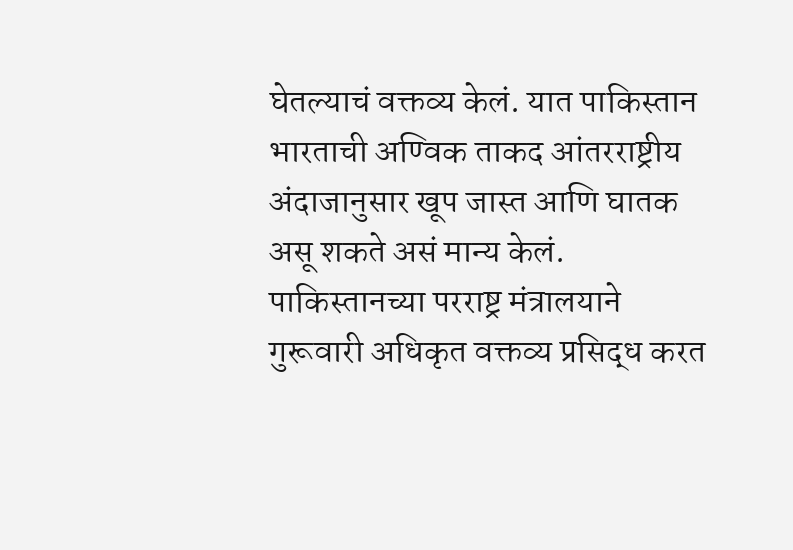घेतल्याचं वक्तव्य केलं. यात पाकिस्तान भारताची अण्विक ताकद आंतरराष्ट्रीय अंदाजानुसार खूप जास्त आणि घातक असू शकते असं मान्य केलं.
पाकिस्तानच्या परराष्ट्र मंत्रालयाने गुरूवारी अधिकृत वक्तव्य प्रसिद्ध करत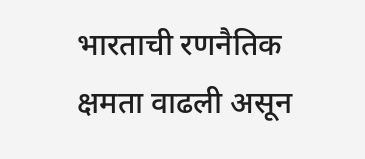भारताची रणनैतिक क्षमता वाढली असून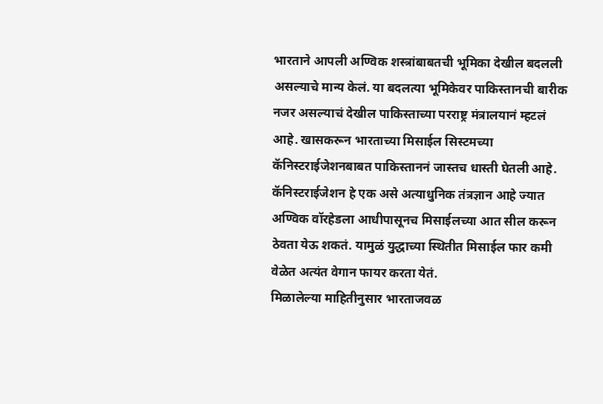भारताने आपली अण्विक शस्त्रांबाबतची भूमिका देखील बदलली असल्याचे मान्य केलं. या बदलत्या भूमिकेवर पाकिस्तानची बारीक नजर असल्याचं देखील पाकिस्ताच्या परराष्ट्र मंत्रालयानं म्हटलं आहे. खासकरून भारताच्या मिसाईल सिस्टमच्या कॅनिस्टराईजेशनबाबत पाकिस्ताननं जास्तच धास्ती घेतली आहे.
कॅनिस्टराईजेशन हे एक असे अत्याधुनिक तंत्रज्ञान आहे ज्यात अण्विक वॉरहेडला आधीपासूनच मिसाईलच्या आत सील करून ठेवता येऊ शकतं. यामुळं युद्धाच्या स्थितीत मिसाईल फार कमी वेळेत अत्यंत वेगान फायर करता येतं.
मिळालेल्या माहितीनुसार भारताजवळ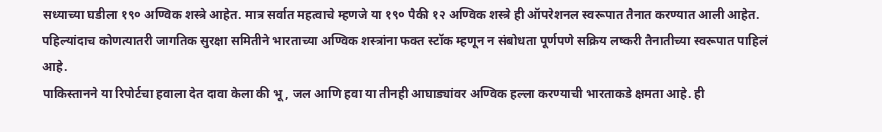सध्याच्या घडीला १९० अण्विक शस्त्रे आहेत. मात्र सर्वात महत्वाचे म्हणजे या १९० पैकी १२ अण्विक शस्त्रे ही ऑपरेशनल स्वरूपात तैनात करण्यात आली आहेत. पहिल्यांदाच कोणत्यातरी जागतिक सुरक्षा समितीने भारताच्या अण्विक शस्त्रांना फक्त स्टॉक म्हणून न संबोधता पूर्णपणे सक्रिय लष्करी तैनातीच्या स्वरूपात पाहिलं आहे.
पाकिस्तानने या रिपोर्टचा हवाला देत दावा केला की भू, जल आणि हवा या तीनही आघाड्यांवर अण्विक हल्ला करण्याची भारताकडे क्षमता आहे. ही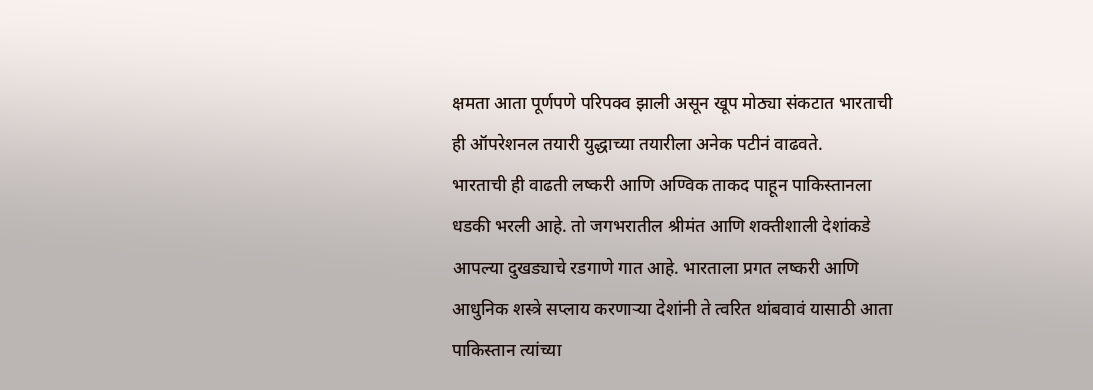क्षमता आता पूर्णपणे परिपक्व झाली असून खूप मोठ्या संकटात भारताची ही ऑपरेशनल तयारी युद्धाच्या तयारीला अनेक पटीनं वाढवते.
भारताची ही वाढती लष्करी आणि अण्विक ताकद पाहून पाकिस्तानला धडकी भरली आहे. तो जगभरातील श्रीमंत आणि शक्तीशाली देशांकडे आपल्या दुखड्याचे रडगाणे गात आहे. भारताला प्रगत लष्करी आणि आधुनिक शस्त्रे सप्लाय करणाऱ्या देशांनी ते त्वरित थांबवावं यासाठी आता पाकिस्तान त्यांच्या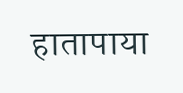हातापाया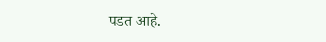पडत आहे.